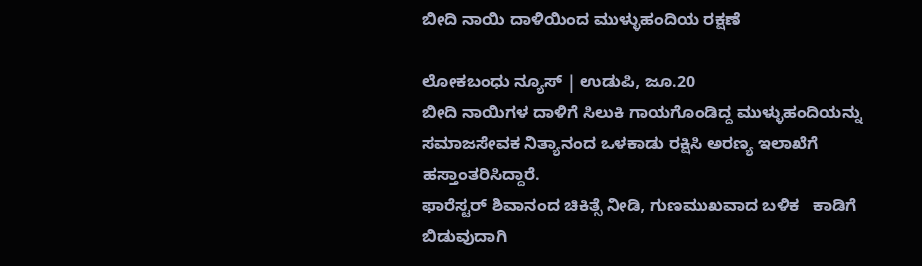ಬೀದಿ ನಾಯಿ ದಾಳಿಯಿಂದ ಮುಳ್ಳುಹಂದಿಯ ರಕ್ಷಣೆ

ಲೋಕಬಂಧು ನ್ಯೂಸ್ | ಉಡುಪಿ, ಜೂ.20
ಬೀದಿ‌ ನಾಯಿಗಳ ದಾಳಿಗೆ ಸಿಲುಕಿ ಗಾಯಗೊಂಡಿದ್ದ ಮುಳ್ಳುಹಂದಿಯನ್ನು ಸಮಾಜಸೇವಕ ನಿತ್ಯಾನಂದ ಒಳಕಾಡು ರಕ್ಷಿಸಿ ಅರಣ್ಯ ಇಲಾಖೆಗೆ ಹಸ್ತಾಂತರಿಸಿದ್ದಾರೆ.
ಫಾರೆಸ್ಟರ್ ಶಿವಾನಂದ ಚಿಕಿತ್ಸೆ ನೀಡಿ, ಗುಣಮುಖವಾದ ಬಳಿಕ   ಕಾಡಿಗೆ ಬಿಡುವುದಾಗಿ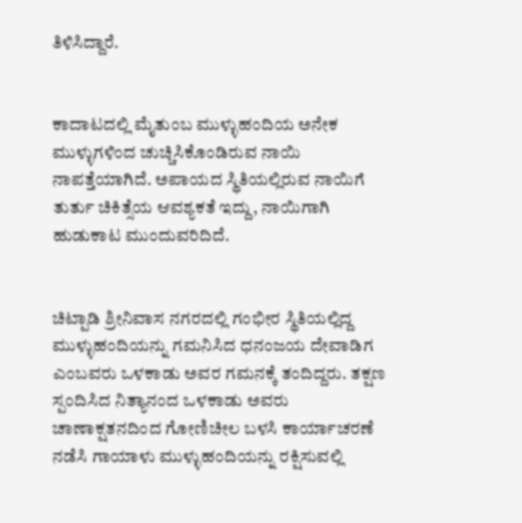ತಿಳಿಸಿದ್ದಾರೆ.


ಕಾದಾಟದಲ್ಲಿ ಮೈತುಂಬ ಮುಳ್ಳುಹಂದಿಯ ಅನೇಕ ಮುಳ್ಳುಗಳಿಂದ ಚುಚ್ಚಿಸಿಕೊಂಡಿರುವ ನಾಯಿ ನಾಪತ್ತೆಯಾಗಿದೆ. ಅಪಾಯದ ಸ್ಥಿತಿಯಲ್ಲಿರುವ‌ ನಾಯಿಗೆ ತುರ್ತು ಚಿಕಿತ್ಸೆಯ ಆವಶ್ಯಕತೆ ಇದ್ದು, ನಾಯಿಗಾಗಿ ಹುಡುಕಾಟ ಮುಂದುವರಿದಿದೆ.


ಚಿಟ್ಪಾಡಿ ಶ್ರೀನಿವಾಸ ನಗರದಲ್ಲಿ ಗಂಭೀರ ಸ್ಥಿತಿಯಲ್ಲಿದ್ದ ಮುಳ್ಳುಹಂದಿಯನ್ನು ಗಮನಿಸಿದ ಧನಂಜಯ ದೇವಾಡಿಗ ಎಂಬವರು ಒಳಕಾಡು ಅವರ ಗಮನಕ್ಕೆ ತಂದಿದ್ದರು. ತಕ್ಷಣ ಸ್ಪಂದಿಸಿದ ನಿತ್ಯಾನಂದ ಒಳಕಾಡು ಅವರು ಚಾಣಾಕ್ಷತನದಿಂದ ಗೋಣಿಚೀಲ ಬಳಸಿ ಕಾರ್ಯಾಚರಣೆ ನಡೆಸಿ ಗಾಯಾಳು ಮುಳ್ಳುಹಂದಿಯನ್ನು ರಕ್ಷಿಸುವಲ್ಲಿ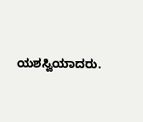ಯಶಸ್ವಿಯಾದರು.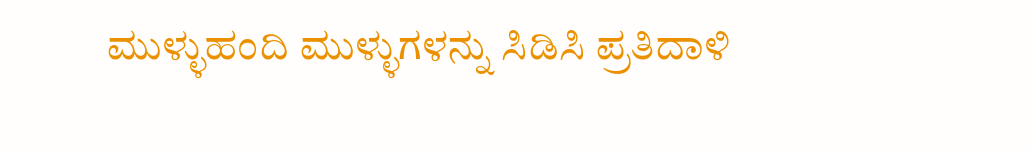ಮುಳ್ಳುಹಂದಿ ಮುಳ್ಳುಗಳನ್ನು ಸಿಡಿಸಿ ಪ್ರತಿದಾಳಿ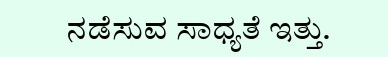ನಡೆಸುವ ಸಾಧ್ಯತೆ ಇತ್ತು.